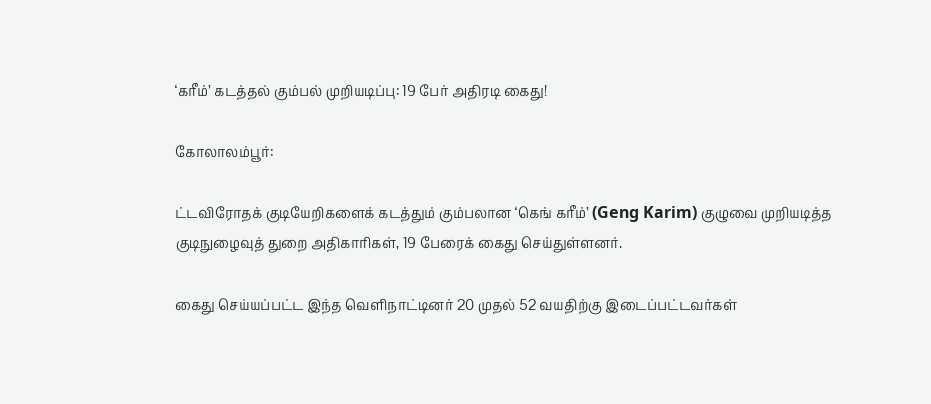‘கரீம்’ கடத்தல் கும்பல் முறியடிப்பு: 19 பேர் அதிரடி கைது!

கோலாலம்பூர்:

ட்டவிரோதக் குடியேறிகளைக் கடத்தும் கும்பலான ‘கெங் கரீம்’ (Geng Karim) குழுவை முறியடித்த குடிநுழைவுத் துறை அதிகாரிகள், 19 பேரைக் கைது செய்துள்ளனர்.

கைது செய்யப்பட்ட இந்த வெளிநாட்டினர் 20 முதல் 52 வயதிற்கு இடைப்பட்டவர்கள்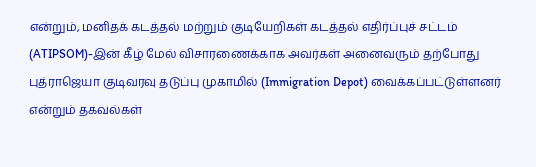என்றும், மனிதக் கடத்தல் மற்றும் குடியேறிகள் கடத்தல் எதிர்ப்புச் சட்டம் (ATIPSOM)-இன் கீழ் மேல் விசாரணைக்காக அவர்கள் அனைவரும் தற்போது புத்ராஜெயா குடிவரவு தடுப்பு முகாமில் (Immigration Depot) வைக்கப்பட்டுள்ளனர் என்றும் தகவல்கள்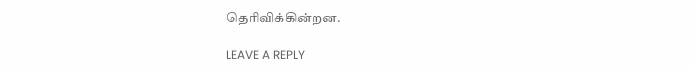தெரிவிக்கின்றன.

LEAVE A REPLY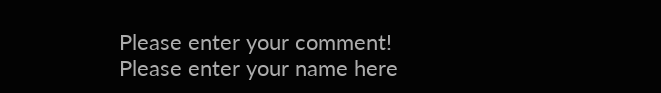Please enter your comment!
Please enter your name here